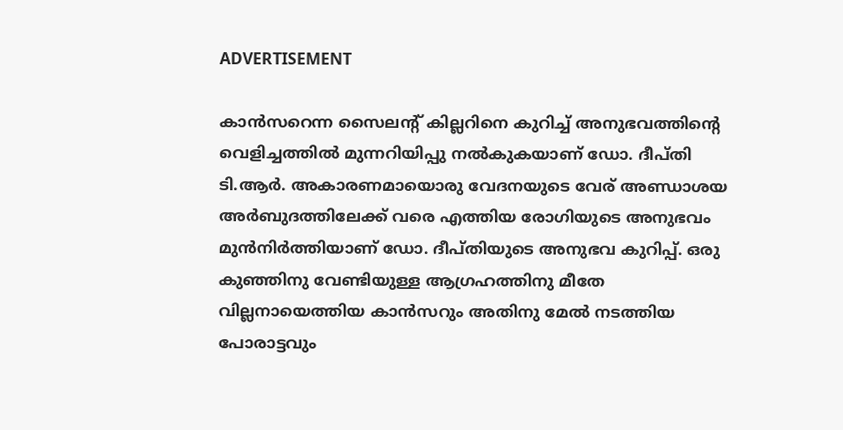ADVERTISEMENT

കാൻസറെന്ന സൈലന്റ് കില്ലറിനെ കുറിച്ച് അനുഭവത്തിന്റെ വെളിച്ചത്തിൽ മുന്നറിയിപ്പു നൽ‌കുകയാണ് ‍ഡോ. ദീപ്തി ടി.ആർ. അകാരണമായൊരു വേദനയുടെ വേര് അണ്ഡാശയ അർബുദത്തിലേക്ക് വരെ എത്തിയ രോഗിയുടെ അനുഭവം മുൻനിർ‌ത്തിയാണ് ‍ഡോ. ദീപ്തിയുടെ അനുഭവ കുറിപ്പ്. ഒരു കുഞ്ഞിനു വേണ്ടിയുള്ള ആഗ്രഹത്തിനു മീതേ വില്ലനായെത്തിയ കാൻസറും അതിനു മേൽ നടത്തിയ പോരാട്ടവും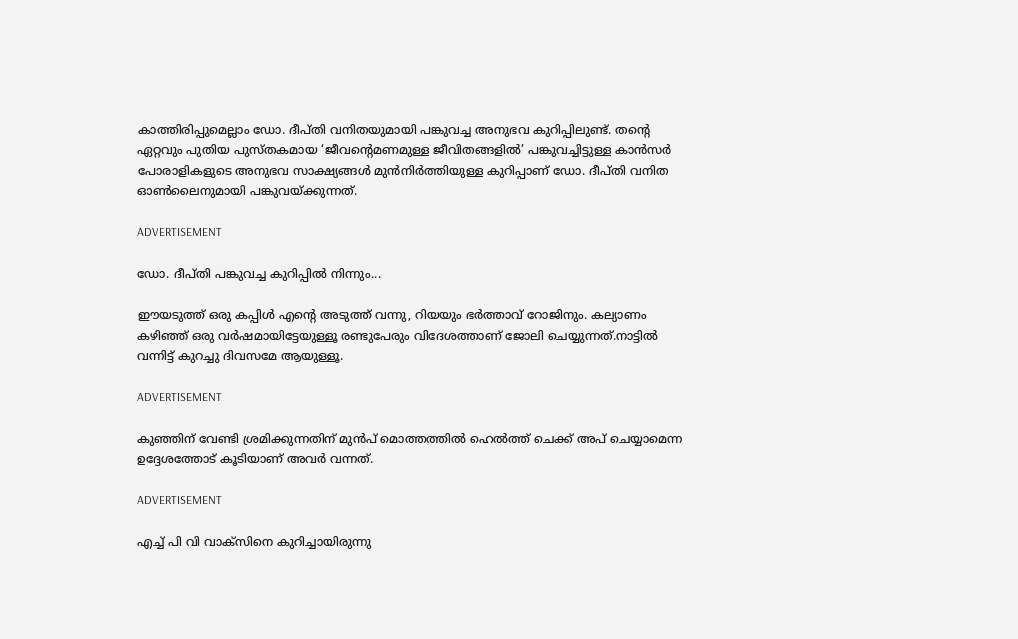കാത്തിരിപ്പുമെല്ലാം ഡോ. ദീപ്തി വനിതയുമായി പങ്കുവച്ച അനുഭവ കുറിപ്പിലുണ്ട്. തന്റെ ഏറ്റവും പുതിയ പുസ്തകമായ ‘ജീവന്റെമണമുള്ള ജീവിതങ്ങളിൽ’ പങ്കുവച്ചിട്ടുള്ള കാൻസർ പോരാളികളുടെ അനുഭവ സാക്ഷ്യങ്ങൾ മുൻനിർത്തിയുള്ള കുറിപ്പാണ് ഡോ. ദീപ്തി വനിത ഓൺലൈനുമായി പങ്കുവയ്ക്കുന്നത്.

ADVERTISEMENT

ഡോ. ദീപ്തി പങ്കുവച്ച കുറിപ്പിൽ നിന്നും...

ഈയടുത്ത് ഒരു കപ്പിൾ എന്റെ അടുത്ത് വന്നു, റിയയും ഭർത്താവ് റോജിനും. കല്യാണം കഴിഞ്ഞ് ഒരു വർഷമായിട്ടേയുള്ളൂ രണ്ടുപേരും വിദേശത്താണ് ജോലി ചെയ്യുന്നത്.നാട്ടിൽ വന്നിട്ട് കുറച്ചു ദിവസമേ ആയുള്ളൂ.

ADVERTISEMENT

കുഞ്ഞിന് വേണ്ടി ശ്രമിക്കുന്നതിന് മുൻപ് മൊത്തത്തിൽ ഹെൽത്ത്‌ ചെക്ക് അപ് ചെയ്യാമെന്ന ഉദ്ദേശത്തോട് കൂടിയാണ് അവർ വന്നത്.

ADVERTISEMENT

എച്ച് പി വി വാക്സിനെ കുറിച്ചായിരുന്നു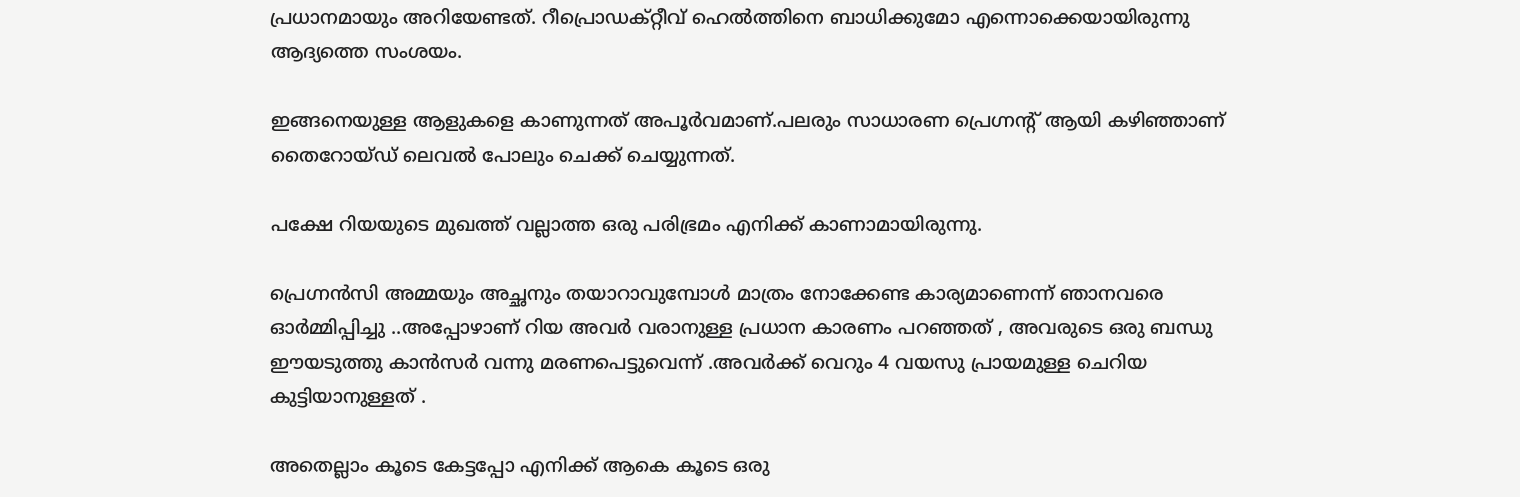പ്രധാനമായും അറിയേണ്ടത്. റീപ്രൊഡക്റ്റീവ് ഹെൽത്തിനെ ബാധിക്കുമോ എന്നൊക്കെയായിരുന്നു ആദ്യത്തെ സംശയം.

ഇങ്ങനെയുള്ള ആളുകളെ കാണുന്നത് അപൂർവമാണ്.പലരും സാധാരണ പ്രെഗ്നന്റ് ആയി കഴിഞ്ഞാണ് തൈറോയ്ഡ് ലെവൽ പോലും ചെക്ക് ചെയ്യുന്നത്.

പക്ഷേ റിയയുടെ മുഖത്ത് വല്ലാത്ത ഒരു പരിഭ്രമം എനിക്ക് കാണാമായിരുന്നു.

പ്രെഗ്നൻസി അമ്മയും അച്ഛനും തയാറാവുമ്പോൾ മാത്രം നോക്കേണ്ട കാര്യമാണെന്ന് ഞാനവരെ ഓർമ്മിപ്പിച്ചു ..അപ്പോഴാണ് റിയ അവർ വരാനുള്ള പ്രധാന കാരണം പറഞ്ഞത് , അവരുടെ ഒരു ബന്ധു ഈയടുത്തു കാൻസർ വന്നു മരണപെട്ടുവെന്ന് .അവർക്ക് വെറും 4 വയസു പ്രായമുള്ള ചെറിയ കുട്ടിയാനുള്ളത് .

അതെല്ലാം കൂടെ കേട്ടപ്പോ എനിക്ക് ആകെ കൂടെ ഒരു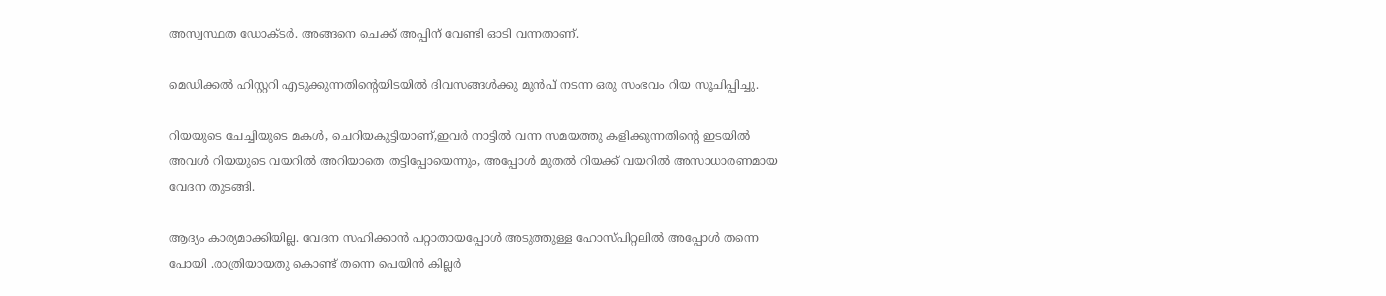അസ്വസ്ഥത ഡോക്ടർ. അങ്ങനെ ചെക്ക് അപ്പിന് വേണ്ടി ഓടി വന്നതാണ്.

മെഡിക്കൽ ഹിസ്റ്ററി എടുക്കുന്നതിന്റെയിടയിൽ ദിവസങ്ങൾക്കു മുൻപ് നടന്ന ഒരു സംഭവം റിയ സൂചിപ്പിച്ചു.

റിയയുടെ ചേച്ചിയുടെ മകൾ, ചെറിയകുട്ടിയാണ്,ഇവർ നാട്ടിൽ വന്ന സമയത്തു കളിക്കുന്നതിന്റെ ഇടയിൽ അവൾ റിയയുടെ വയറിൽ അറിയാതെ തട്ടിപ്പോയെന്നും, അപ്പോൾ മുതൽ റിയക്ക് വയറിൽ അസാധാരണമായ വേദന തുടങ്ങി.

ആദ്യം കാര്യമാക്കിയില്ല. വേദന സഹിക്കാൻ പറ്റാതായപ്പോൾ അടുത്തുള്ള ഹോസ്പിറ്റലിൽ അപ്പോൾ തന്നെ പോയി .രാത്രിയായതു കൊണ്ട് തന്നെ പെയിൻ കില്ലർ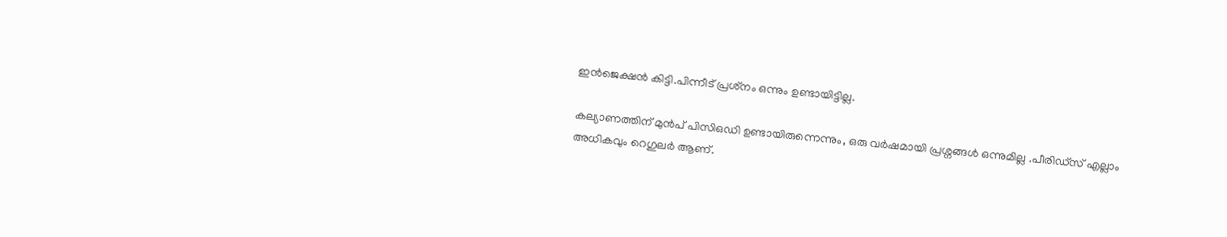ഇൻജെക്ഷൻ കിട്ടി.പിന്നീട് പ്രശ്‌നം ഒന്നും ഉണ്ടായിട്ടില്ല.

കല്യാണത്തിന് മുൻപ് പിസിഒഡി ഉണ്ടായിരുന്നെന്നും, ഒരു വർഷമായി പ്രശ്നങ്ങൾ ഒന്നുമില്ല .പീരിഡ്സ് എല്ലാം അധികവും റെഗുലർ ആണ്.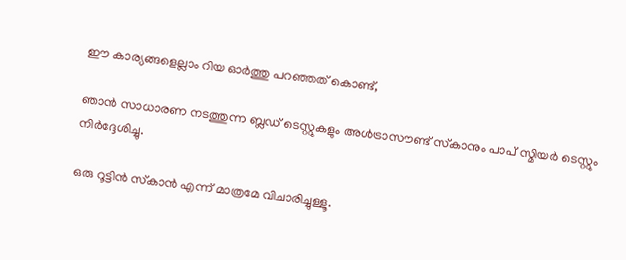ഈ കാര്യങ്ങളെല്ലാം റിയ ഓർത്തു പറഞ്ഞത് കൊണ്ട്,

ഞാൻ സാധാരണ നടത്തുന്ന ബ്ലഡ്‌ ടെസ്റ്റുകളും അൾട്രാസൗണ്ട് സ്‌കാനും പാപ് സ്മിയർ ടെസ്റ്റും നിർദ്ദേശിച്ചു.

ഒരു റൂട്ടിൻ സ്‌കാൻ എന്ന് മാത്രമേ വിചാരിച്ചുള്ളൂ.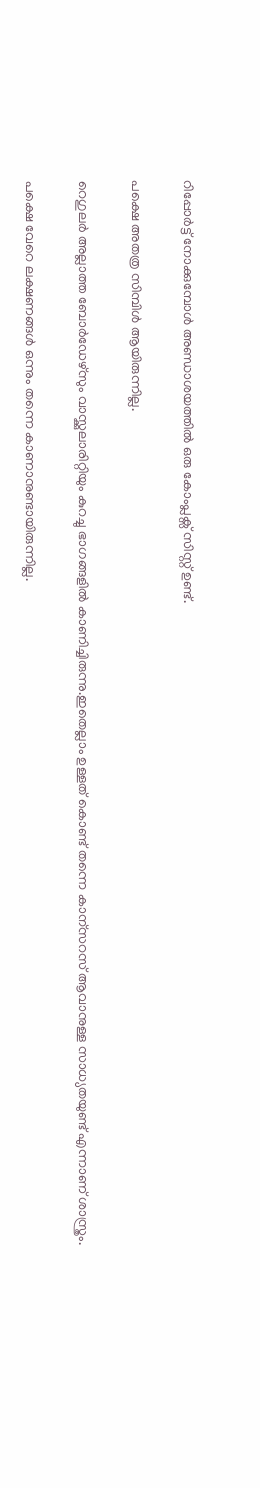റിപ്പോർട്ട്‌ നോക്കുമ്പോൾ അണ്ഡാശയത്തിൽ ഒരു കോംപ്ലക്സ് സിസ്റ്റ് ഉണ്ട്.

പക്ഷെ അതത്ര സിമ്പിൾ ആയിരുന്നില്ല.

റെഗുലർ അല്ലാത്ത ബോർഡേഴ്സും വാസ്ക്കുലാരിറ്റിയും കുറച്ചു ഭാഗങ്ങളിൽ കാണിച്ചിരുന്നു.ഇതെല്ലാം ഉള്ളത് കൊണ്ട് തന്നെ കാന്സറസ് ആവാനുള്ള സാധ്യതയുണ്ട് എന്നാണ് ശാസ്ത്രം.

പക്ഷെ വേറെ ലക്ഷണങ്ങൾ ഒന്നും തന്നെ കാണാനുണ്ടായിരുന്നില്ല.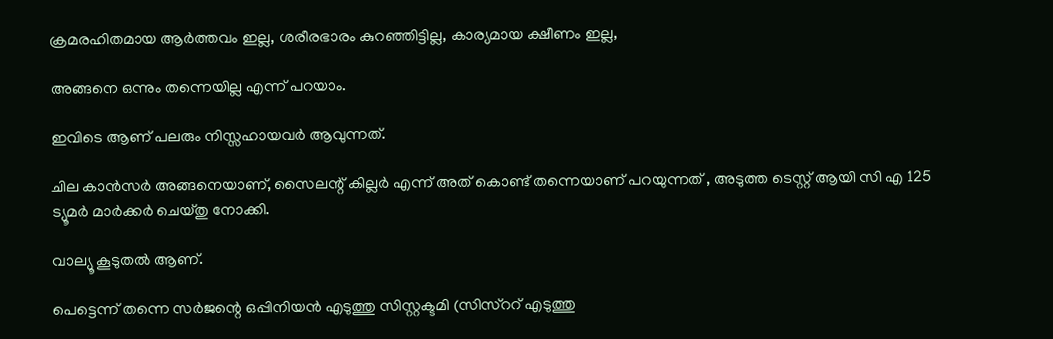ക്രമരഹിതമായ ആർത്തവം ഇല്ല, ശരീരഭാരം കുറഞ്ഞിട്ടില്ല, കാര്യമായ ക്ഷീണം ഇല്ല,

അങ്ങനെ ഒന്നും തന്നെയില്ല എന്ന് പറയാം.

ഇവിടെ ആണ് പലരും നിസ്സഹായവർ ആവുന്നത്.

ചില കാൻസർ അങ്ങനെയാണ്, സൈലന്റ് കില്ലർ എന്ന് അത് കൊണ്ട് തന്നെയാണ് പറയുന്നത് , അടുത്ത ടെസ്റ്റ് ആയി സി എ 125 ട്യൂമർ മാർക്കർ ചെയ്തു നോക്കി.

വാല്യൂ കൂടുതൽ ആണ്.

പെട്ടെന്ന് തന്നെ സർജന്റെ ഒപ്പിനിയൻ എടുത്തു സിസ്റ്റക്ടമി (സിസ്ററ് എടുത്തു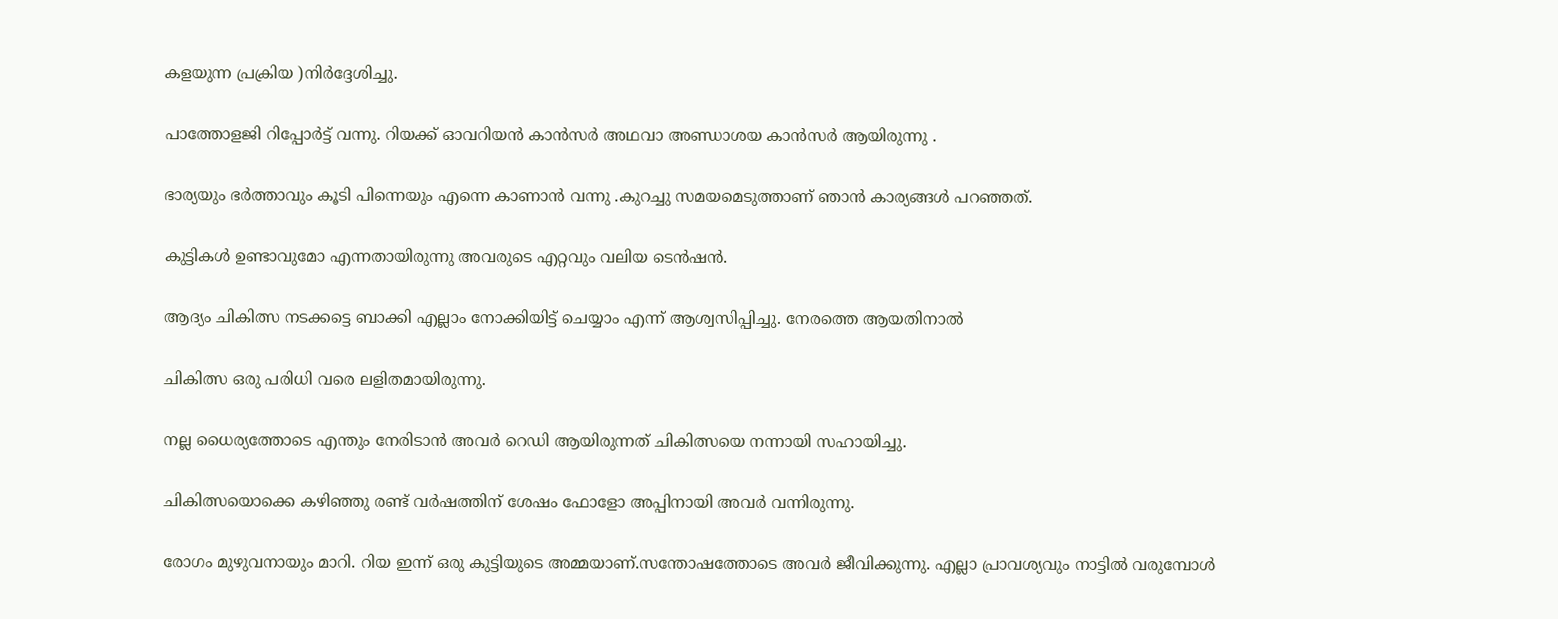കളയുന്ന പ്രക്രിയ )നിർദ്ദേശിച്ചു.

പാത്തോളജി റിപ്പോർട്ട്‌ വന്നു. റിയക്ക് ഓവറിയൻ കാൻസർ അഥവാ അണ്ഡാശയ കാൻസർ ആയിരുന്നു .

ഭാര്യയും ഭർത്താവും കൂടി പിന്നെയും എന്നെ കാണാൻ വന്നു .കുറച്ചു സമയമെടുത്താണ് ഞാൻ കാര്യങ്ങൾ പറഞ്ഞത്.

കുട്ടികൾ ഉണ്ടാവുമോ എന്നതായിരുന്നു അവരുടെ എറ്റവും വലിയ ടെൻഷൻ.

ആദ്യം ചികിത്സ നടക്കട്ടെ ബാക്കി എല്ലാം നോക്കിയിട്ട് ചെയ്യാം എന്ന് ആശ്വസിപ്പിച്ചു. നേരത്തെ ആയതിനാൽ

ചികിത്സ ഒരു പരിധി വരെ ലളിതമായിരുന്നു.

നല്ല ധൈര്യത്തോടെ എന്തും നേരിടാൻ അവർ റെഡി ആയിരുന്നത് ചികിത്സയെ നന്നായി സഹായിച്ചു.

ചികിത്സയൊക്കെ കഴിഞ്ഞു രണ്ട് വർഷത്തിന് ശേഷം ഫോളോ അപ്പിനായി അവർ വന്നിരുന്നു.

രോഗം മുഴുവനായും മാറി. റിയ ഇന്ന് ഒരു കുട്ടിയുടെ അമ്മയാണ്.സന്തോഷത്തോടെ അവർ ജീവിക്കുന്നു. എല്ലാ പ്രാവശ്യവും നാട്ടിൽ വരുമ്പോൾ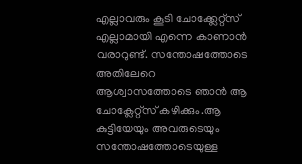എല്ലാവരും കൂടി ചോക്ക്ലേറ്റ്സ് എല്ലാമായി എന്നെ കാണാൻ വരാറുണ്ട്. സന്തോഷത്തോടെ അതിലേറെ ആശ്വാസത്തോടെ ഞാൻ ആ ചോക്ലേറ്റ്സ് കഴിക്കും.ആ കുട്ടിയേയും അവരുടെയും സന്തോഷത്തോടെയുള്ള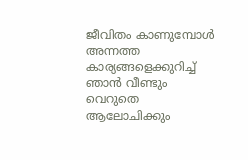ജീവിതം കാണുമ്പോൾ അന്നത്ത കാര്യങ്ങളെക്കുറിച്ച് ഞാൻ വീണ്ടും വെറുതെ ആലോചിക്കും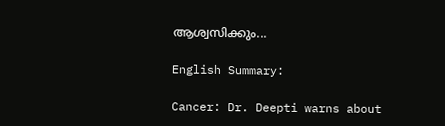ആശ്വസിക്കും...

English Summary:

Cancer: Dr. Deepti warns about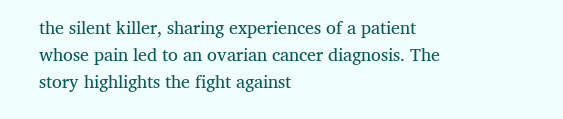the silent killer, sharing experiences of a patient whose pain led to an ovarian cancer diagnosis. The story highlights the fight against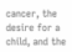cancer, the desire for a child, and the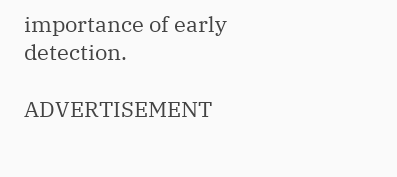importance of early detection.

ADVERTISEMENT